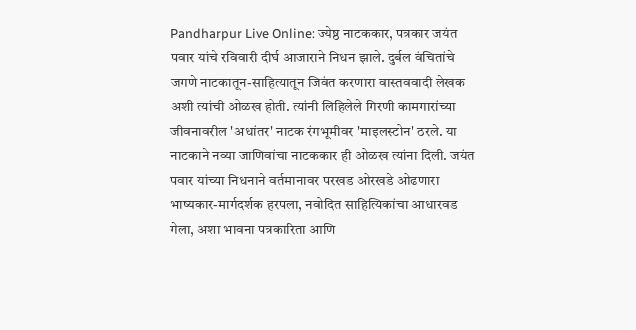Pandharpur Live Online: ज्येष्ठ नाटककार, पत्रकार जयंत पवार यांचे रविवारी दीर्घ आजाराने निधन झाले. दुर्बल वंचितांचे जगणे नाटकातून-साहित्यातून जिवंत करणारा वास्तववादी लेखक अशी त्यांची ओळख होती. त्यांनी लिहिलेले गिरणी कामगारांच्या जीवनावरील 'अधांतर' नाटक रंगभूमीवर 'माइलस्टोन' ठरले. या नाटकाने नव्या जाणिवांचा नाटककार ही ओळख त्यांना दिली. जयंत पवार यांच्या निधनाने वर्तमानावर परखड ओरखडे ओढणारा भाष्यकार-मार्गदर्शक हरपला, नवोदित साहित्यिकांचा आधारवड गेला, अशा भावना पत्रकारिता आणि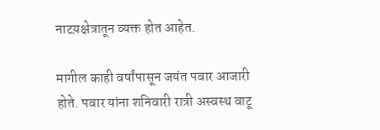नाटय़क्षेत्रातून व्यक्त होत आहेत.

मागील काही वर्षांपासून जयंत पवार आजारी होते. पवार यांना शनिवारी रात्री अस्वस्थ वाटू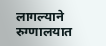लागल्याने रुग्णालयात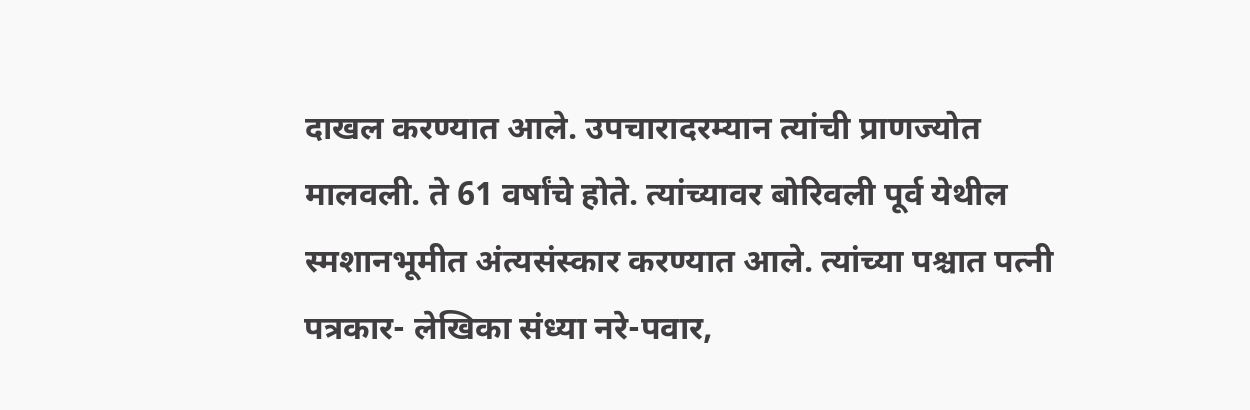दाखल करण्यात आले. उपचारादरम्यान त्यांची प्राणज्योत मालवली. ते 61 वर्षांचे होते. त्यांच्यावर बोरिवली पूर्व येथील स्मशानभूमीत अंत्यसंस्कार करण्यात आले. त्यांच्या पश्चात पत्नी पत्रकार- लेखिका संध्या नरे-पवार,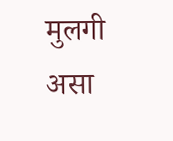मुलगी असा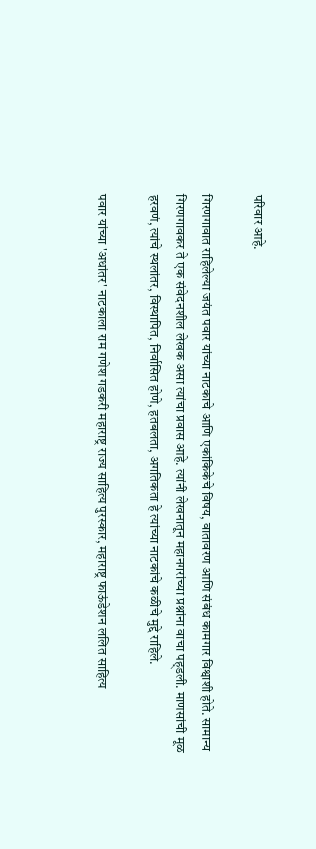परिवार आहे.

गिरणगावात राहिलेल्या जयंत पवार यांच्या नाटकाचे आणि एकांकिकेचे विषय, वातावरण आणि संबंध कामगार विश्वाशी होते. सामान्य गिरणगावकर ते एक संवेदनशील लेखक असा त्यांचा प्रवास आहे. त्यांनी लेखनातून महानगरांच्या प्रश्नांना वाचा पह्डली. माणसांची मूळ हरवणं, त्यांचे स्थलांतर, विस्थापित, निर्वासित होणे, हतबलता, अगतिकता हे त्यांच्या नाटकांचे कळीचे मुद्दे राहिले.

पवार यांच्या 'अधांतर' नाटकाला राम गणेश गडकरी महाराष्ट्र राज्य साहित्य पुरस्कार, महाराष्ट्र फाऊंडेशन ललित साहित्य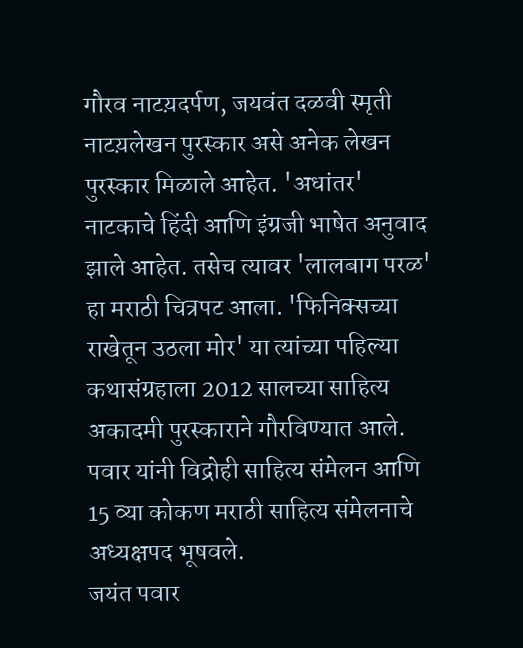गौरव नाटय़दर्पण, जयवंत दळवी स्मृती नाटय़लेखन पुरस्कार असे अनेक लेखन पुरस्कार मिळाले आहेत. 'अधांतर' नाटकाचे हिंदी आणि इंग्रजी भाषेत अनुवाद झाले आहेत. तसेच त्यावर 'लालबाग परळ' हा मराठी चित्रपट आला. 'फिनिक्सच्या राखेतून उठला मोर' या त्यांच्या पहिल्या कथासंग्रहाला 2012 सालच्या साहित्य अकादमी पुरस्काराने गौरविण्यात आले. पवार यांनी विद्रोही साहित्य संमेलन आणि 15 व्या कोकण मराठी साहित्य संमेलनाचे अध्यक्षपद भूषवले.
जयंत पवार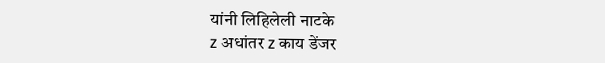यांनी लिहिलेली नाटके
z अधांतर z काय डेंजर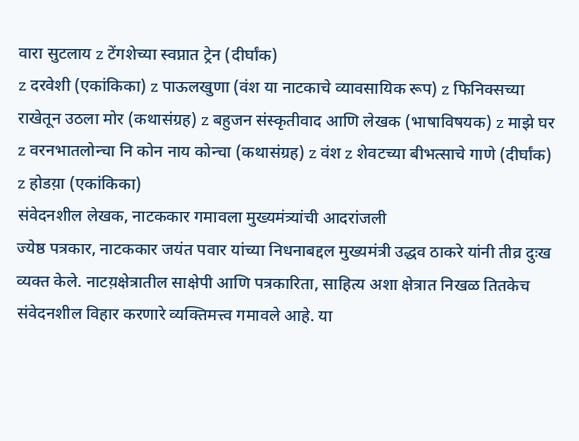वारा सुटलाय z टेंगशेच्या स्वप्नात ट्रेन (दीर्घांक)
z दरवेशी (एकांकिका) z पाऊलखुणा (वंश या नाटकाचे व्यावसायिक रूप) z फिनिक्सच्या राखेतून उठला मोर (कथासंग्रह) z बहुजन संस्कृतीवाद आणि लेखक (भाषाविषयक) z माझे घर z वरनभातलोन्चा नि कोन नाय कोन्चा (कथासंग्रह) z वंश z शेवटच्या बीभत्साचे गाणे (दीर्घांक) z होडय़ा (एकांकिका)
संवेदनशील लेखक, नाटककार गमावला मुख्यमंत्र्यांची आदरांजली
ज्येष्ठ पत्रकार, नाटककार जयंत पवार यांच्या निधनाबद्दल मुख्यमंत्री उद्धव ठाकरे यांनी तीव्र दुःख व्यक्त केले. नाटय़क्षेत्रातील साक्षेपी आणि पत्रकारिता, साहित्य अशा क्षेत्रात निखळ तितकेच संवेदनशील विहार करणारे व्यक्तिमत्त्व गमावले आहे. या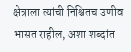क्षेत्राला त्यांची निश्चितच उणीव भासत राहील, अशा शब्दांत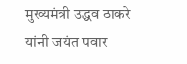मुख्यमंत्री उद्धव ठाकरे यांनी जयंत पवार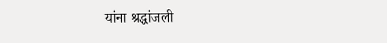यांना श्रद्धांजली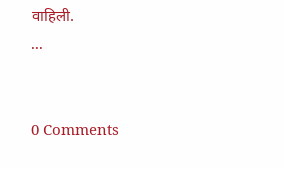वाहिली.
...


0 Comments